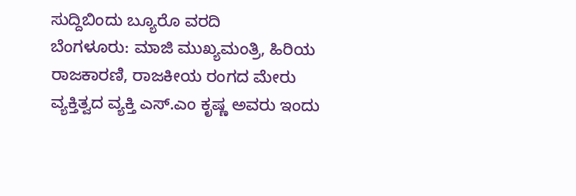ಸುದ್ದಿಬಿಂದು ಬ್ಯೂರೊ ವರದಿ
ಬೆಂಗಳೂರು: ಮಾಜಿ ಮುಖ್ಯಮಂತ್ರಿ, ಹಿರಿಯ ರಾಜಕಾರಣಿ, ರಾಜಕೀಯ ರಂಗದ ಮೇರು ವ್ಯಕ್ತಿತ್ವದ ವ್ಯಕ್ತಿ ಎಸ್.ಎಂ ಕೃಷ್ಣ ಅವರು ಇಂದು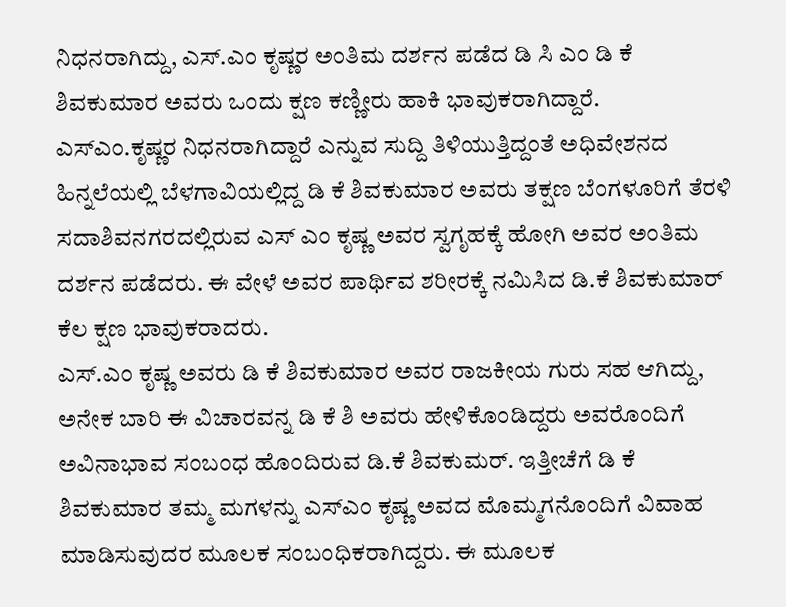ನಿಧನರಾಗಿದ್ದು, ಎಸ್.ಎಂ ಕೃಷ್ಣರ ಅಂತಿಮ ದರ್ಶನ ಪಡೆದ ಡಿ ಸಿ ಎಂ ಡಿ ಕೆ ಶಿವಕುಮಾರ ಅವರು ಒಂದು ಕ್ಷಣ ಕಣ್ಣೀರು ಹಾಕಿ ಭಾವುಕರಾಗಿದ್ದಾರೆ.
ಎಸ್ಎಂ.ಕೃಷ್ಣರ ನಿಧನರಾಗಿದ್ದಾರೆ ಎನ್ನುವ ಸುದ್ದಿ ತಿಳಿಯುತ್ತಿದ್ದಂತೆ ಅಧಿವೇಶನದ ಹಿನ್ನಲೆಯಲ್ಲಿ ಬೆಳಗಾವಿಯಲ್ಲಿದ್ದ ಡಿ ಕೆ ಶಿವಕುಮಾರ ಅವರು ತಕ್ಷಣ ಬೆಂಗಳೂರಿಗೆ ತೆರಳಿ ಸದಾಶಿವನಗರದಲ್ಲಿರುವ ಎಸ್ ಎಂ ಕೃಷ್ಣ ಅವರ ಸ್ವಗೃಹಕ್ಕೆ ಹೋಗಿ ಅವರ ಅಂತಿಮ ದರ್ಶನ ಪಡೆದರು. ಈ ವೇಳೆ ಅವರ ಪಾರ್ಥಿವ ಶರೀರಕ್ಕೆ ನಮಿಸಿದ ಡಿ.ಕೆ ಶಿವಕುಮಾರ್ ಕೆಲ ಕ್ಷಣ ಭಾವುಕರಾದರು.
ಎಸ್.ಎಂ ಕೃಷ್ಣ ಅವರು ಡಿ ಕೆ ಶಿವಕುಮಾರ ಅವರ ರಾಜಕೀಯ ಗುರು ಸಹ ಆಗಿದ್ದು, ಅನೇಕ ಬಾರಿ ಈ ವಿಚಾರವನ್ನ ಡಿ ಕೆ ಶಿ ಅವರು ಹೇಳಿಕೊಂಡಿದ್ದರು ಅವರೊಂದಿಗೆ ಅವಿನಾಭಾವ ಸಂಬಂಧ ಹೊಂದಿರುವ ಡಿ.ಕೆ ಶಿವಕುಮರ್. ಇತ್ತೀಚೆಗೆ ಡಿ ಕೆ ಶಿವಕುಮಾರ ತಮ್ಮ ಮಗಳನ್ನು ಎಸ್ಎಂ ಕೃಷ್ಣ ಅವದ ಮೊಮ್ಮಗನೊಂದಿಗೆ ವಿವಾಹ ಮಾಡಿಸುವುದರ ಮೂಲಕ ಸಂಬಂಧಿಕರಾಗಿದ್ದರು. ಈ ಮೂಲಕ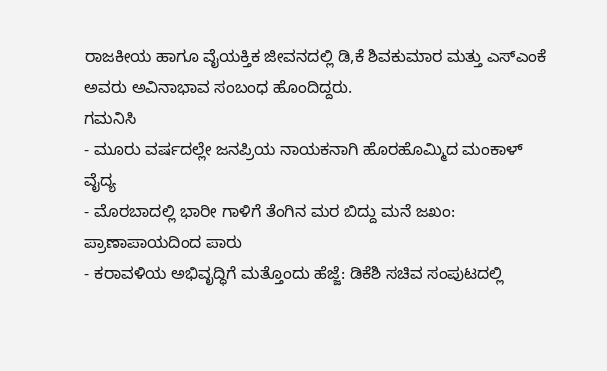ರಾಜಕೀಯ ಹಾಗೂ ವೈಯಕ್ತಿಕ ಜೀವನದಲ್ಲಿ ಡಿ,ಕೆ ಶಿವಕುಮಾರ ಮತ್ತು ಎಸ್ಎಂಕೆ ಅವರು ಅವಿನಾಭಾವ ಸಂಬಂಧ ಹೊಂದಿದ್ದರು.
ಗಮನಿಸಿ
- ಮೂರು ವರ್ಷದಲ್ಲೇ ಜನಪ್ರಿಯ ನಾಯಕನಾಗಿ ಹೊರಹೊಮ್ಮಿದ ಮಂಕಾಳ್ ವೈದ್ಯ
- ಮೊರಬಾದಲ್ಲಿ ಭಾರೀ ಗಾಳಿಗೆ ತೆಂಗಿನ ಮರ ಬಿದ್ದು ಮನೆ ಜಖಂ: ಪ್ರಾಣಾಪಾಯದಿಂದ ಪಾರು
- ಕರಾವಳಿಯ ಅಭಿವೃದ್ಧಿಗೆ ಮತ್ತೊಂದು ಹೆಜ್ಜೆ: ಡಿಕೆಶಿ ಸಚಿವ ಸಂಪುಟದಲ್ಲಿ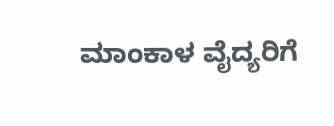ಮಾಂಕಾಳ ವೈದ್ಯರಿಗೆ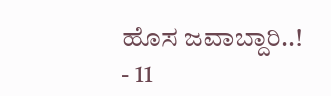ಹೊಸ ಜವಾಬ್ದಾರಿ..!
- 11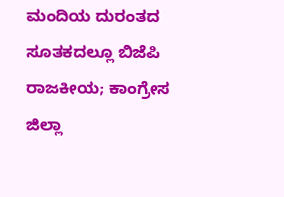ಮಂದಿಯ ದುರಂತದ ಸೂತಕದಲ್ಲೂ ಬಿಜೆಪಿ ರಾಜಕೀಯ; ಕಾಂಗ್ರೇಸ ಜಿಲ್ಲಾ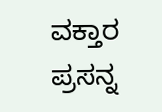ವಕ್ತಾರ ಪ್ರಸನ್ನ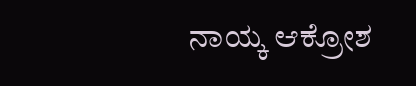ನಾಯ್ಕ ಆಕ್ರೋಶ